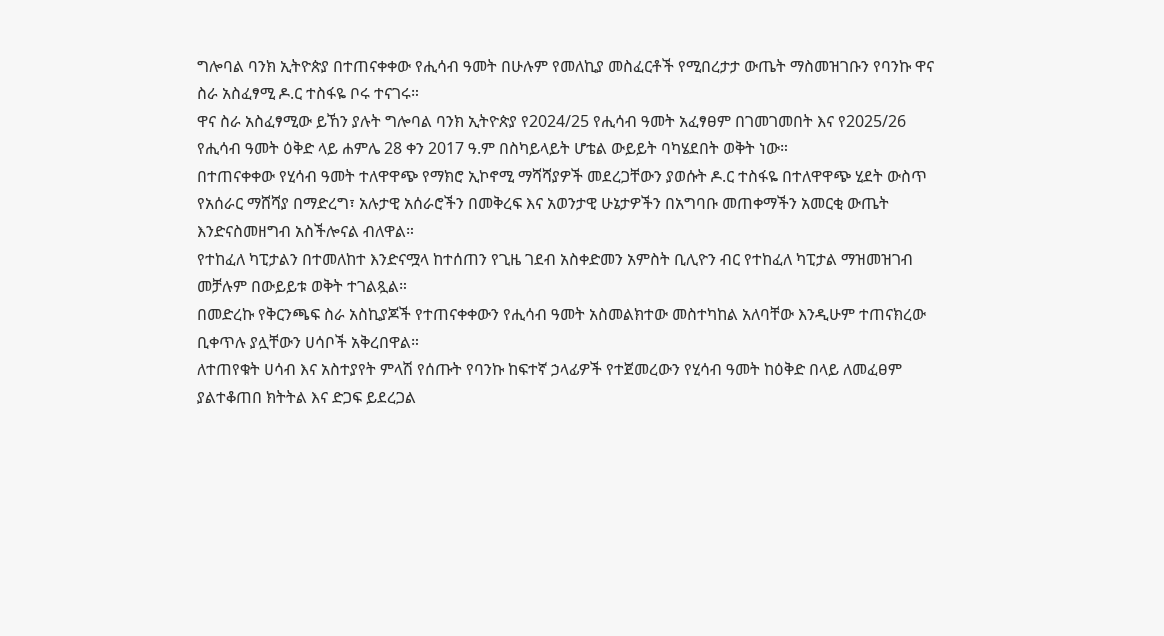ግሎባል ባንክ ኢትዮጵያ በተጠናቀቀው የሒሳብ ዓመት በሁሉም የመለኪያ መስፈርቶች የሚበረታታ ውጤት ማስመዝገቡን የባንኩ ዋና ስራ አስፈፃሚ ዶ.ር ተስፋዬ ቦሩ ተናገሩ።
ዋና ስራ አስፈፃሚው ይኸን ያሉት ግሎባል ባንክ ኢትዮጵያ የ2024/25 የሒሳብ ዓመት አፈፃፀም በገመገመበት እና የ2025/26 የሒሳብ ዓመት ዕቅድ ላይ ሐምሌ 28 ቀን 2017 ዓ.ም በስካይላይት ሆቴል ውይይት ባካሄደበት ወቅት ነው።
በተጠናቀቀው የሂሳብ ዓመት ተለዋዋጭ የማክሮ ኢኮኖሚ ማሻሻያዎች መደረጋቸውን ያወሱት ዶ.ር ተስፋዬ በተለዋዋጭ ሂደት ውስጥ የአሰራር ማሸሻያ በማድረግ፣ አሉታዊ አሰራሮችን በመቅረፍ እና አወንታዊ ሁኔታዎችን በአግባቡ መጠቀማችን አመርቂ ውጤት እንድናስመዘግብ አስችሎናል ብለዋል።
የተከፈለ ካፒታልን በተመለከተ እንድናሟላ ከተሰጠን የጊዜ ገደብ አስቀድመን አምስት ቢሊዮን ብር የተከፈለ ካፒታል ማዝመዝገብ መቻሉም በውይይቱ ወቅት ተገልጿል።
በመድረኩ የቅርንጫፍ ስራ አስኪያጆች የተጠናቀቀውን የሒሳብ ዓመት አስመልክተው መስተካከል አለባቸው እንዲሁም ተጠናክረው ቢቀጥሉ ያሏቸውን ሀሳቦች አቅረበዋል።
ለተጠየቁት ሀሳብ እና አስተያየት ምላሽ የሰጡት የባንኩ ከፍተኛ ኃላፊዎች የተጀመረውን የሂሳብ ዓመት ከዕቅድ በላይ ለመፈፀም ያልተቆጠበ ክትትል እና ድጋፍ ይደረጋል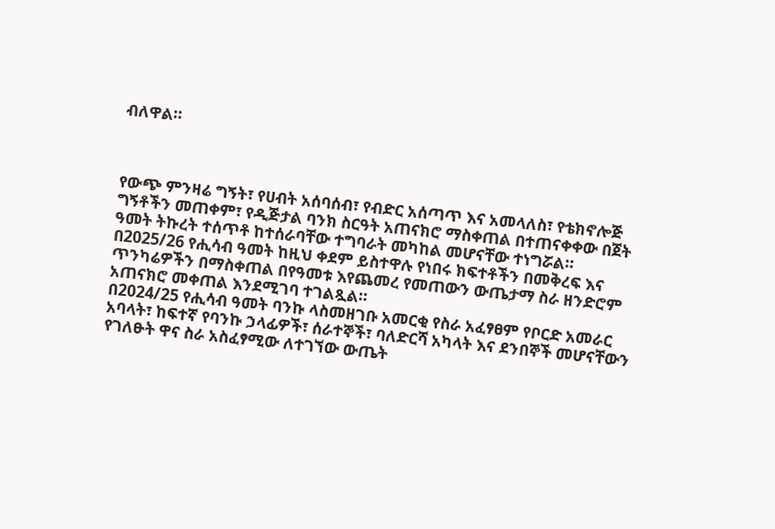ብለዋል።



የውጭ ምንዛሬ ግኝት፣ የሀብት አሰባሰብ፣ የብድር አሰጣጥ እና አመላለስ፣ የቴክኖሎጅ ግኝቶችን መጠቀም፣ የዲጅታል ባንክ ስርዓት አጠናክሮ ማስቀጠል በተጠናቀቀው በጀት ዓመት ትኩረት ተሰጥቶ ከተሰራባቸው ተግባራት መካከል መሆናቸው ተነግሯል።
በ2025/26 የሒሳብ ዓመት ከዚህ ቀደም ይስተዋሉ የነበሩ ክፍተቶችን በመቅረፍ እና ጥንካሬዎችን በማስቀጠል በየዓመቱ እየጨመረ የመጠውን ውጤታማ ስራ ዘንድሮም አጠናክሮ መቀጠል እንደሚገባ ተገልጿል።
በ2024/25 የሒሳብ ዓመት ባንኩ ላስመዘገቡ አመርቂ የስራ አፈፃፀም የቦርድ አመራር አባላት፣ ከፍተኛ የባንኩ ኃላፊዎች፣ ሰራተኞች፣ ባለድርሻ አካላት እና ደንበኞች መሆናቸውን የገለፁት ዋና ስራ አስፈፃሚው ለተገኘው ውጤት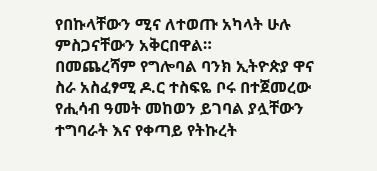የበኩላቸውን ሚና ለተወጡ አካላት ሁሉ ምስጋናቸውን አቅርበዋል።
በመጨረሻም የግሎባል ባንክ ኢትዮጵያ ዋና ስራ አስፈፃሚ ዶ.ር ተስፍዬ ቦሩ በተጀመረው የሒሳብ ዓመት መከወን ይገባል ያሏቸውን ተግባራት እና የቀጣይ የትኩረት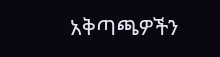አቅጣጫዎችን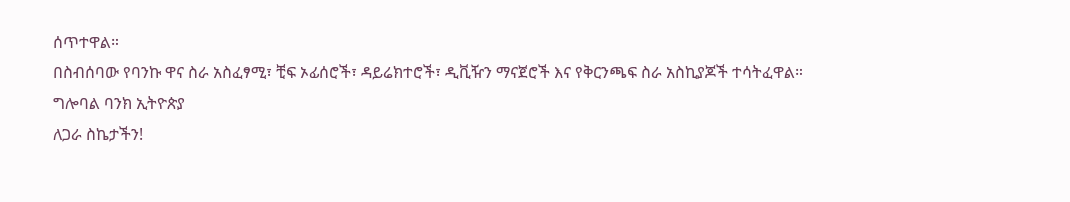ሰጥተዋል።
በስብሰባው የባንኩ ዋና ስራ አስፈፃሚ፣ ቺፍ ኦፊሰሮች፣ ዳይሬክተሮች፣ ዲቪዥን ማናጀሮች እና የቅርንጫፍ ስራ አስኪያጆች ተሳትፈዋል።
ግሎባል ባንክ ኢትዮጵያ
ለጋራ ስኬታችን!